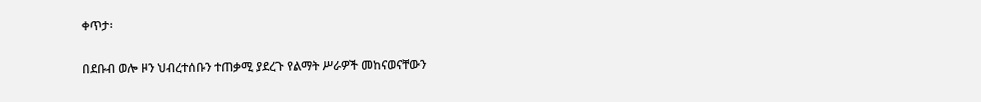ቀጥታ፡

በደቡብ ወሎ ዞን ህብረተሰቡን ተጠቃሚ ያደረጉ የልማት ሥራዎች መከናወናቸውን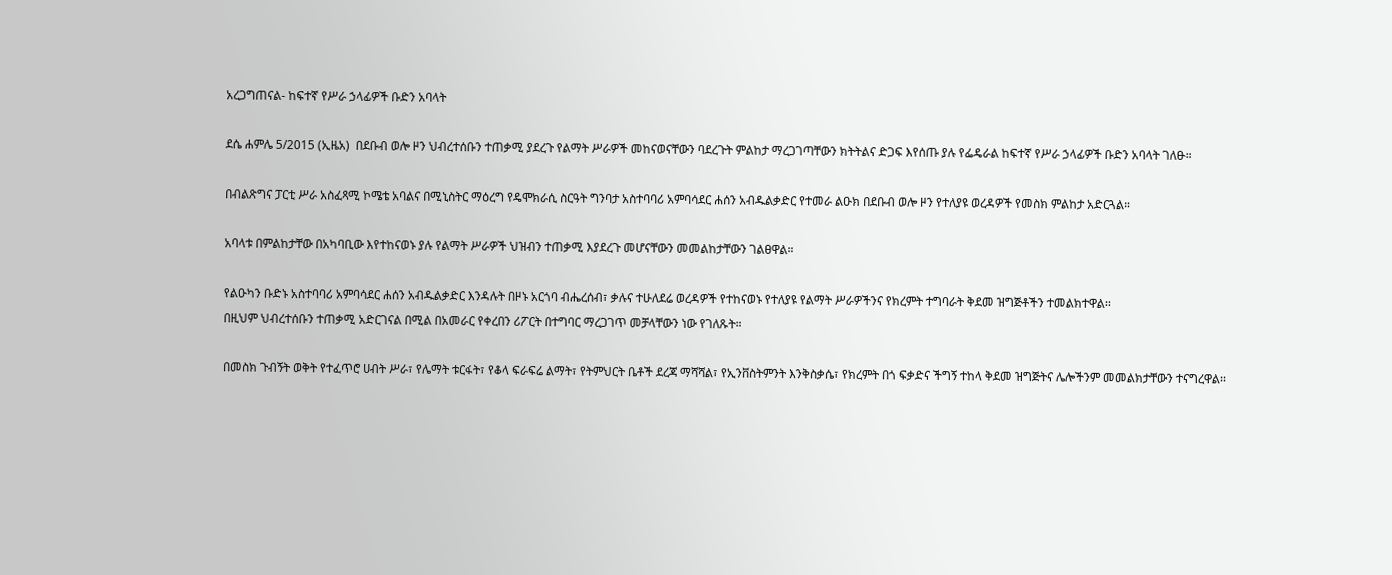አረጋግጠናል- ከፍተኛ የሥራ ኃላፊዎች ቡድን አባላት

ደሴ ሐምሌ 5/2015 (ኢዜአ)  በደቡብ ወሎ ዞን ህብረተሰቡን ተጠቃሚ ያደረጉ የልማት ሥራዎች መከናወናቸውን ባደረጉት ምልከታ ማረጋገጣቸውን ክትትልና ድጋፍ እየሰጡ ያሉ የፌዴራል ከፍተኛ የሥራ ኃላፊዎች ቡድን አባላት ገለፁ።

በብልጽግና ፓርቲ ሥራ አስፈጻሚ ኮሜቴ አባልና በሚኒስትር ማዕረግ የዴሞክራሲ ስርዓት ግንባታ አስተባባሪ አምባሳደር ሐሰን አብዱልቃድር የተመራ ልዑክ በደቡብ ወሎ ዞን የተለያዩ ወረዳዎች የመስክ ምልከታ አድርጓል።

አባላቱ በምልከታቸው በአካባቢው እየተከናወኑ ያሉ የልማት ሥራዎች ህዝብን ተጠቃሚ እያደረጉ መሆናቸውን መመልከታቸውን ገልፀዋል።

የልዑካን ቡድኑ አስተባባሪ አምባሳደር ሐሰን አብዱልቃድር እንዳሉት በዞኑ አርጎባ ብሔረሰብ፣ ቃሉና ተሁለደሬ ወረዳዎች የተከናወኑ የተለያዩ የልማት ሥራዎችንና የክረምት ተግባራት ቅደመ ዝግጅቶችን ተመልክተዋል፡፡
በዚህም ህብረተሰቡን ተጠቃሚ አድርገናል በሚል በአመራር የቀረበን ሪፖርት በተግባር ማረጋገጥ መቻላቸውን ነው የገለጹት።

በመስክ ጉብኝት ወቅት የተፈጥሮ ሀብት ሥራ፣ የሌማት ቱርፋት፣ የቆላ ፍራፍሬ ልማት፣ የትምህርት ቤቶች ደረጃ ማሻሻል፣ የኢንቨስትምንት እንቅስቃሴ፣ የክረምት በጎ ፍቃድና ችግኝ ተከላ ቅደመ ዝግጅትና ሌሎችንም መመልክታቸውን ተናግረዋል፡፡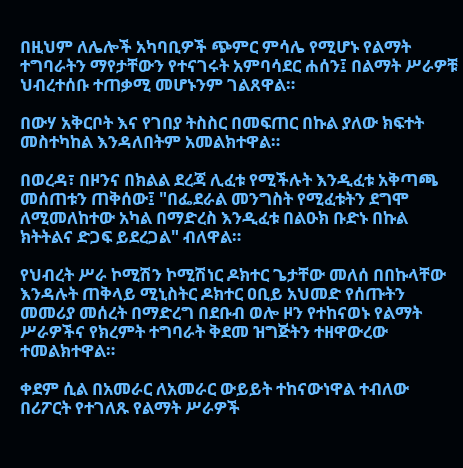በዚህም ለሌሎች አካባቢዎች ጭምር ምሳሌ የሚሆኑ የልማት ተግባራትን ማየታቸውን የተናገሩት አምባሳደር ሐሰን፤ በልማት ሥራዎቹ ህብረተሰቡ ተጠቃሚ መሆኑንም ገልጸዋል።

በውሃ አቅርቦት እና የገበያ ትስስር በመፍጠር በኩል ያለው ክፍተት መስተካከል እንዳለበትም አመልክተዋል።

በወረዳ፣ በዞንና በክልል ደረጃ ሊፈቱ የሚችሉት እንዲፈቱ አቅጣጫ መሰጠቱን ጠቅሰው፤ "በፌደራል መንግስት የሚፈቱትን ደግሞ ለሚመለከተው አካል በማድረስ እንዲፈቱ በልዑክ ቡድኑ በኩል ክትትልና ድጋፍ ይደረጋል" ብለዋል።

የህብረት ሥራ ኮሚሽን ኮሚሽነር ዶክተር ጌታቸው መለሰ በበኩላቸው እንዳሉት ጠቅላይ ሚኒስትር ዶክተር ዐቢይ አህመድ የሰጡትን መመሪያ መሰረት በማድረግ በደቡብ ወሎ ዞን የተከናወኑ የልማት ሥራዎችና የክረምት ተግባራት ቅደመ ዝግጅትን ተዘዋውረው ተመልክተዋል።

ቀደም ሲል በአመራር ለአመራር ውይይት ተከናውነዋል ተብለው በሪፖርት የተገለጹ የልማት ሥራዎች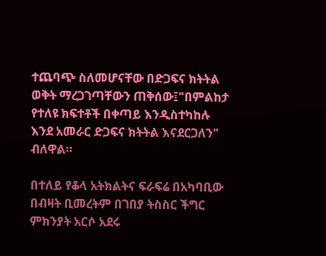ተጨባጭ ስለመሆናቸው በድጋፍና ክትትል ወቅት ማረጋገጣቸውን ጠቅሰው፤"በምልከታ የተለዩ ክፍተቶች በቀጣይ እንዲስተካከሉ እንደ አመራር ድጋፍና ክትትል እናደርጋለን" ብለዋል።

በተለይ የቆላ አትክልትና ፍራፍሬ በአካባቢው በብዛት ቢመረትም በገበያ ትስስር ችግር ምክንያት አርሶ አደሩ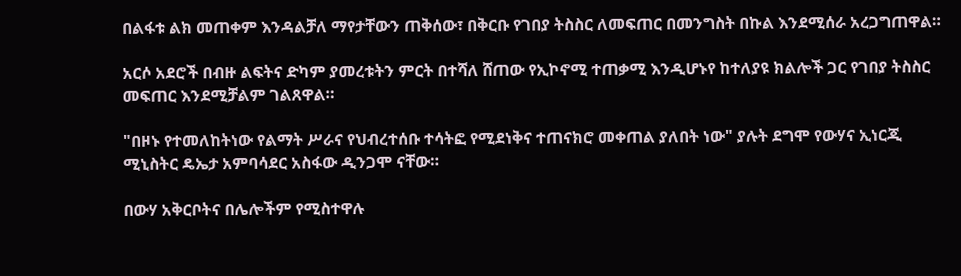በልፋቱ ልክ መጠቀም እንዳልቻለ ማየታቸውን ጠቅሰው፣ በቅርቡ የገበያ ትስስር ለመፍጠር በመንግስት በኩል እንደሚሰራ አረጋግጠዋል።

አርሶ አደሮች በብዙ ልፍትና ድካም ያመረቱትን ምርት በተሻለ ሸጠው የኢኮኖሚ ተጠቃሚ እንዲሆኑየ ከተለያዩ ክልሎች ጋር የገበያ ትስስር መፍጠር እንደሚቻልም ገልጸዋል።

"በዞኑ የተመለከትነው የልማት ሥራና የህብረተሰቡ ተሳትፎ የሚደነቅና ተጠናክሮ መቀጠል ያለበት ነው" ያሉት ደግሞ የውሃና ኢነርጂ ሚኒስትር ዴኤታ አምባሳደር አስፋው ዲንጋሞ ናቸው።

በውሃ አቅርቦትና በሌሎችም የሚስተዋሉ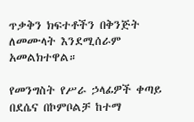ጥቃቅን ክፍተቶችን በቅንጅት ለመሙላት እንደሚሰራም አመልክተዋል።

የመንግስት የሥራ ኃላፊዎች ቀጣይ በደሴና በኮምቦልቻ ከተማ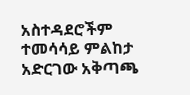አስተዳደሮችም ተመሳሳይ ምልከታ አድርገው አቅጣጫ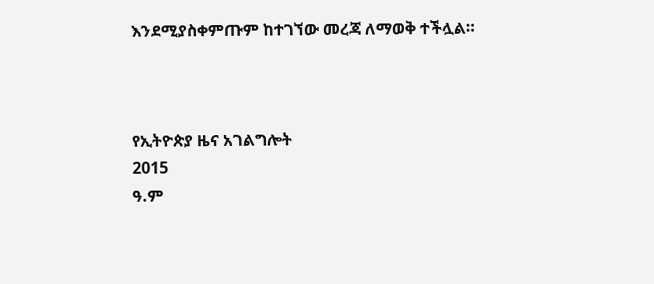እንደሚያስቀምጡም ከተገኘው መረጃ ለማወቅ ተችሏል።



የኢትዮጵያ ዜና አገልግሎት
2015
ዓ.ም